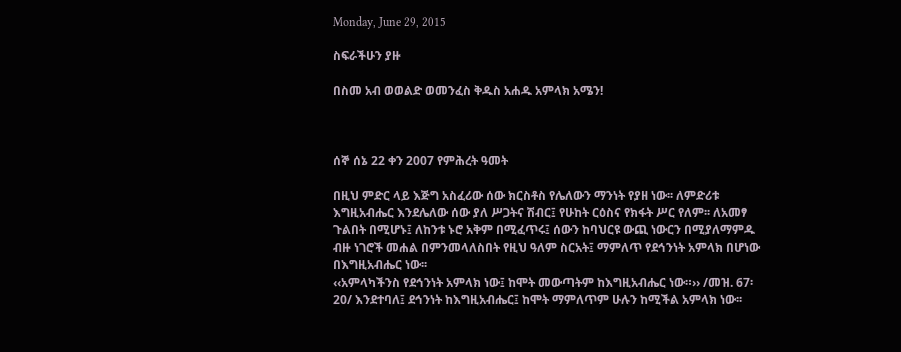Monday, June 29, 2015

ስፍራችሁን ያዙ

በስመ አብ ወወልድ ወመንፈስ ቅዱስ አሐዱ አምላክ አሜን!



ሰኞ ሰኔ 22 ቀን 2007 የምሕረት ዓመት

በዚህ ምድር ላይ እጅግ አስፈሪው ሰው ክርስቶስ የሌለውን ማንነት የያዘ ነው፡፡ ለምድሪቱ እግዚአብሔር እንደሌለው ሰው ያለ ሥጋትና ሽብር፤ የሁከት ርዕስና የክፋት ሥር የለም፡፡ ለአመፃ ጉልበት በሚሆኑ፤ ለከንቱ ኑሮ አቅም በሚፈጥሩ፤ ሰውን ከባህርዩ ውጪ ነውርን በሚያለማምዱ ብዙ ነገሮች መሐል በምንመላለስበት የዚህ ዓለም ስርአት፤ ማምለጥ የደኅንነት አምላክ በሆነው በእግዚአብሔር ነው፡፡
‹‹አምላካችንስ የደኅንነት አምላክ ነው፤ ከሞት መውጣትም ከእግዚአብሔር ነው።›› /መዝ. 67፡20/ እንደተባለ፤ ደኅንነት ከእግዚአብሔር፤ ከሞት ማምለጥም ሁሉን ከሚችል አምላክ ነው፡፡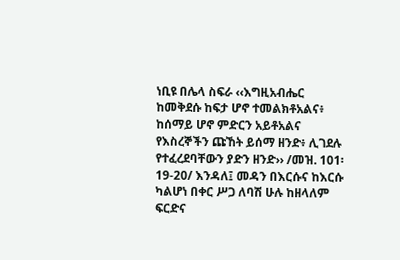ነቢዩ በሌላ ስፍራ ‹‹እግዚአብሔር ከመቅደሱ ከፍታ ሆኖ ተመልክቶአልና፥ ከሰማይ ሆኖ ምድርን አይቶአልና የእስረኞችን ጩኸት ይሰማ ዘንድ፥ ሊገደሉ የተፈረደባቸውን ያድን ዘንድ›› /መዝ. 101፡19-20/ እንዳለ፤ መዳን በእርሱና ከእርሱ ካልሆነ በቀር ሥጋ ለባሽ ሁሉ ከዘላለም ፍርድና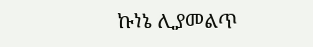ኩነኔ ሊያመልጥ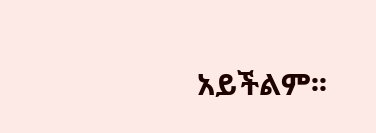አይችልም፡፡